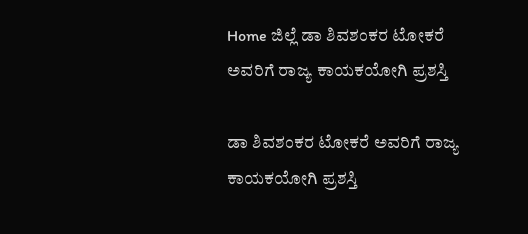Home ಜಿಲ್ಲೆ ಡಾ ಶಿವಶಂಕರ ಟೋಕರೆ ಅವರಿಗೆ ರಾಜ್ಯ ಕಾಯಕಯೋಗಿ ಪ್ರಶಸ್ತಿ

ಡಾ ಶಿವಶಂಕರ ಟೋಕರೆ ಅವರಿಗೆ ರಾಜ್ಯ ಕಾಯಕಯೋಗಿ ಪ್ರಶಸ್ತಿ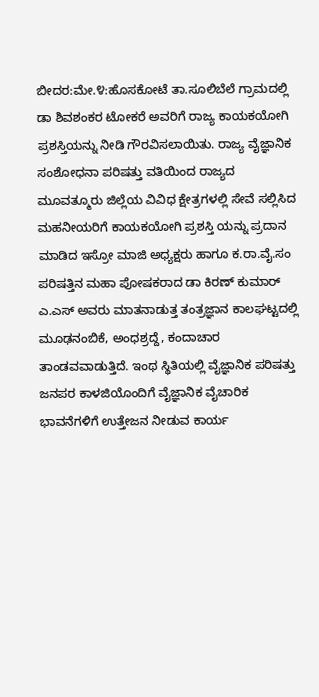ಬೀದರ:ಮೇ.೪:ಹೊಸಕೋಟೆ ತಾ.ಸೂಲಿಬೆಲೆ ಗ್ರಾಮದಲ್ಲಿ ಡಾ ಶಿವಶಂಕರ ಟೋಕರೆ ಅವರಿಗೆ ರಾಜ್ಯ ಕಾಯಕಯೋಗಿ ಪ್ರಶಸ್ತಿಯನ್ನು ನೀಡಿ ಗೌರವಿಸಲಾಯಿತು. ರಾಜ್ಯ ವೈಜ್ಞಾನಿಕ ಸಂಶೋಧನಾ ಪರಿಷತ್ತು ವತಿಯಿಂದ ರಾಜ್ಯದ ಮೂವತ್ಮೂರು ಜಿಲ್ಲೆಯ ವಿವಿಧ ಕ್ಷೇತ್ರಗಳಲ್ಲಿ ಸೇವೆ ಸಲ್ಲಿಸಿದ ಮಹನೀಯರಿಗೆ ಕಾಯಕಯೋಗಿ ಪ್ರಶಸ್ತಿ ಯನ್ನು ಪ್ರದಾನ ಮಾಡಿದ ಇಸ್ರೋ ಮಾಜಿ ಅಧ್ಯಕ್ಷರು ಹಾಗೂ ಕ.ರಾ.ವೈ.ಸಂ ಪರಿಷತ್ತಿನ ಮಹಾ ಪೋಷಕರಾದ ಡಾ ಕಿರಣ್ ಕುಮಾರ್ ಎ.ಎಸ್ ಅವರು ಮಾತನಾಡುತ್ತ ತಂತ್ರಜ್ಞಾನ ಕಾಲಘಟ್ಟದಲ್ಲಿ ಮೂಢನಂಬಿಕೆ, ಅಂಧಶ್ರದ್ದೆ, ಕಂದಾಚಾರ ತಾಂಡವವಾಡುತ್ತಿದೆ. ಇಂಥ ಸ್ಥಿತಿಯಲ್ಲಿ ವೈಜ್ಞಾನಿಕ ಪರಿಷತ್ತು ಜನಪರ ಕಾಳಜಿಯೊಂದಿಗೆ ವೈಜ್ಞಾನಿಕ ವೈಚಾರಿಕ ಭಾವನೆಗಳಿಗೆ ಉತ್ತೇಜನ ನೀಡುವ ಕಾರ್ಯ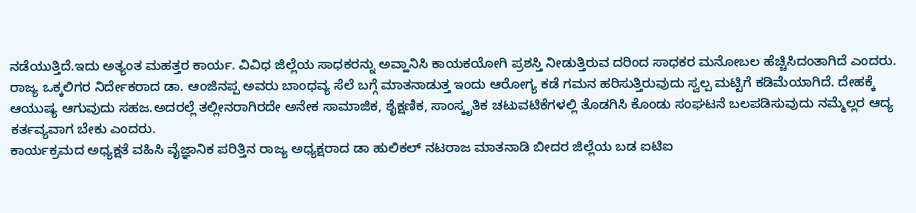ನಡೆಯುತ್ತಿದೆ.ಇದು ಅತ್ಯಂತ ಮಹತ್ತರ ಕಾರ್ಯ. ವಿವಿಧ ಜಿಲ್ಲೆಯ ಸಾಧಕರನ್ನು ಅವ್ಹಾನಿಸಿ ಕಾಯಕಯೋಗಿ ಪ್ರಶಸ್ತಿ ನೀಡುತ್ತಿರುವ ದರಿಂದ ಸಾಧಕರ ಮನೋಬಲ ಹೆಚ್ಚಿಸಿದಂತಾಗಿದೆ ಎಂದರು.
ರಾಜ್ಯ ಒಕ್ಕಲಿಗರ ನಿರ್ದೇಕರಾದ ಡಾ. ಆಂಜಿನಪ್ಪ ಅವರು ಬಾಂಧವ್ಯ ಸೆಲೆ ಬಗ್ಗೆ ಮಾತನಾಡುತ್ತ ಇಂದು ಆರೋಗ್ಯ ಕಡೆ ಗಮನ ಹರಿಸುತ್ತಿರುವುದು ಸ್ವಲ್ಪ ಮಟ್ಟಿಗೆ ಕಡಿಮೆಯಾಗಿದೆ. ದೇಹಕ್ಕೆ ಆಯುಷ್ಯ ಆಗುವುದು ಸಹಜ.ಅದರಲ್ಲೆ ತಲ್ಲೀನರಾಗಿರದೇ ಅನೇಕ ಸಾಮಾಜಿಕ, ಶೈಕ್ಷಣಿಕ, ಸಾಂಸ್ಕೃತಿಕ ಚಟುವಟಿಕೆಗಳಲ್ಲಿ ತೊಡಗಿಸಿ ಕೊಂಡು ಸಂಘಟನೆ ಬಲಪಡಿಸುವುದು ನಮ್ಮೆಲ್ಲರ ಆದ್ಯ ಕರ್ತವ್ಯವಾಗ ಬೇಕು ಎಂದರು.
ಕಾರ್ಯಕ್ರಮದ ಅಧ್ಯಕ್ಷತೆ ವಹಿಸಿ ವೈಜ್ಞಾನಿಕ ಪರಿತ್ತಿನ ರಾಜ್ಯ ಅಧ್ಯಕ್ಷರಾದ ಡಾ ಹುಲಿಕಲ್ ನಟರಾಜ ಮಾತನಾಡಿ ಬೀದರ ಜಿಲ್ಲೆಯ ಬಡ ಐಟಿಐ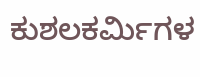ಕುಶಲಕರ್ಮಿಗಳ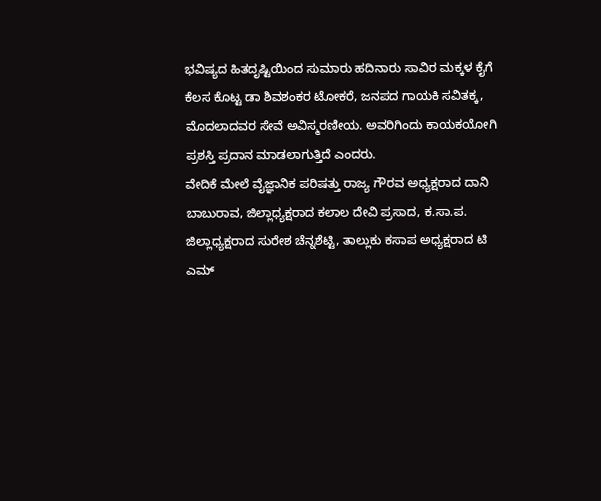ಭವಿಷ್ಯದ ಹಿತದೃಷ್ಟಿಯಿಂದ ಸುಮಾರು ಹದಿನಾರು ಸಾವಿರ ಮಕ್ಕಳ ಕೈಗೆ ಕೆಲಸ ಕೊಟ್ಟ ಡಾ ಶಿವಶಂಕರ ಟೋಕರೆ, ಜನಪದ ಗಾಯಕಿ ಸವಿತಕ್ಕ, ಮೊದಲಾದವರ ಸೇವೆ ಅವಿಸ್ಮರಣೀಯ. ಅವರಿಗಿಂದು ಕಾಯಕಯೋಗಿ ಪ್ರಶಸ್ತಿ ಪ್ರದಾನ ಮಾಡಲಾಗುತ್ತಿದೆ ಎಂದರು.
ವೇದಿಕೆ ಮೇಲೆ ವೈಜ್ಞಾನಿಕ ಪರಿಷತ್ತು ರಾಜ್ಯ ಗೌರವ ಅಧ್ಯಕ್ಷರಾದ ದಾನಿ ಬಾಬುರಾವ, ಜಿಲ್ಲಾಧ್ಯಕ್ಷರಾದ ಕಲಾಲ ದೇವಿ ಪ್ರಸಾದ, ಕ.ಸಾ.ಪ. ಜಿಲ್ಲಾಧ್ಯಕ್ಷರಾದ ಸುರೇಶ ಚೆನ್ನಶೆಟ್ಟಿ, ತಾಲ್ಲುಕು ಕಸಾಪ ಅಧ್ಯಕ್ಷರಾದ ಟಿ ಎಮ್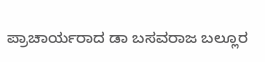ಪ್ರಾಚಾರ್ಯರಾದ ಡಾ ಬಸವರಾಜ ಬಲ್ಲೂರ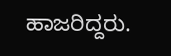ಹಾಜರಿದ್ದರು.